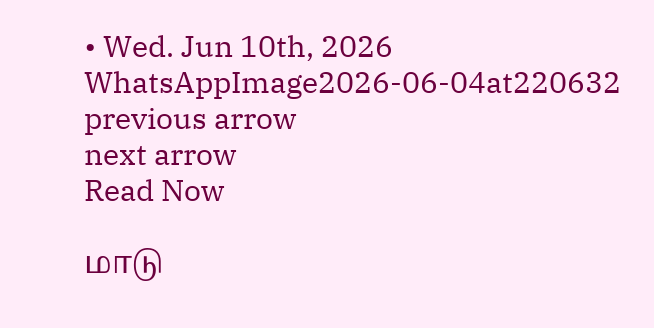• Wed. Jun 10th, 2026
WhatsAppImage2026-06-04at220632
previous arrow
next arrow
Read Now

மாடு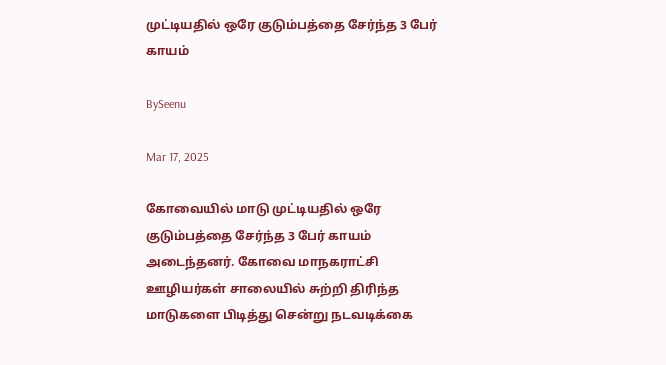முட்டியதில் ஒரே குடும்பத்தை சேர்ந்த 3 பேர் காயம்

BySeenu

Mar 17, 2025

கோவையில் மாடு முட்டியதில் ஒரே குடும்பத்தை சேர்ந்த 3 பேர் காயம் அடைந்தனர். கோவை மாநகராட்சி ஊழியர்கள் சாலையில் சுற்றி திரிந்த மாடுகளை பிடித்து சென்று நடவடிக்கை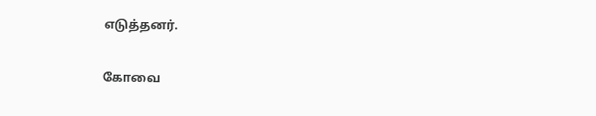எடுத்தனர்.

கோவை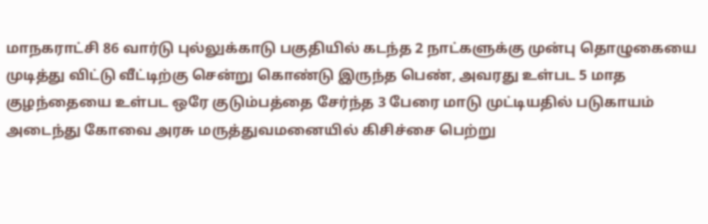மாநகராட்சி 86 வார்டு புல்லுக்காடு பகுதியில் கடந்த 2 நாட்களுக்கு முன்பு தொழுகையை முடித்து விட்டு வீட்டிற்கு சென்று கொண்டு இருந்த பெண், அவரது உள்பட 5 மாத குழந்தையை உள்பட ஒரே குடும்பத்தை சேர்ந்த 3 பேரை மாடு முட்டியதில் படுகாயம் அடைந்து கோவை அரசு மருத்துவமனையில் கிசிச்சை பெற்று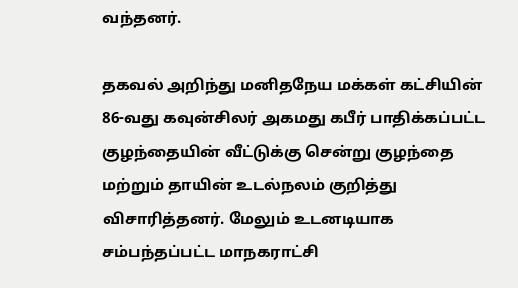வந்தனர்.

தகவல் அறிந்து மனிதநேய மக்கள் கட்சியின் 86-வது கவுன்சிலர் அகமது கபீர் பாதிக்கப்பட்ட குழந்தையின் வீட்டுக்கு சென்று குழந்தை மற்றும் தாயின் உடல்நலம் குறித்து விசாரித்தனர். மேலும் உடனடியாக சம்பந்தப்பட்ட மாநகராட்சி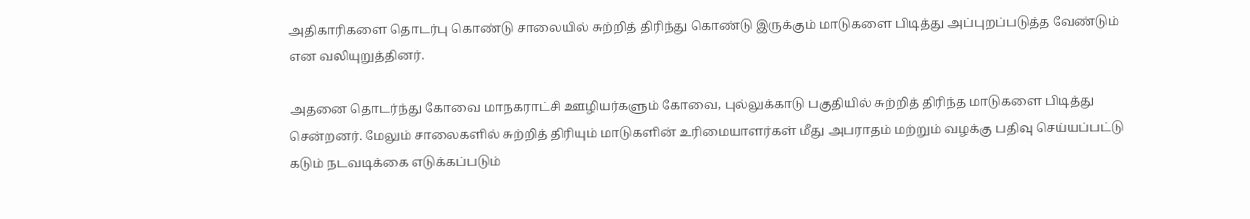அதிகாரிகளை தொடர்பு கொண்டு சாலையில் சுற்றித் திரிந்து கொண்டு இருக்கும் மாடுகளை பிடித்து அப்புறப்படுத்த வேண்டும் என வலியுறுத்தினர்.

அதனை தொடர்ந்து கோவை மாநகராட்சி ஊழியர்களும் கோவை, புல்லுக்காடு பகுதியில் சுற்றித் திரிந்த மாடுகளை பிடித்து சென்றனர். மேலும் சாலைகளில் சுற்றித் திரியும் மாடுகளின் உரிமையாளர்கள் மீது அபராதம் மற்றும் வழக்கு பதிவு செய்யப்பட்டு கடும் நடவடிக்கை எடுக்கப்படும்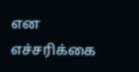என எச்சரிக்கை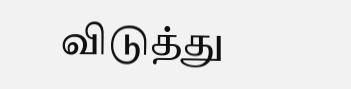விடுத்து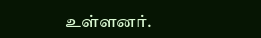உள்ளனர்.